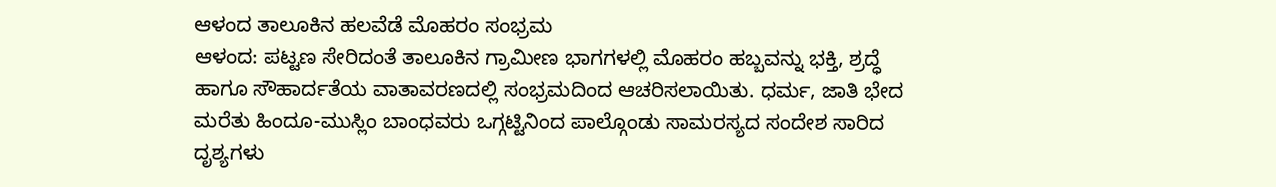ಆಳಂದ ತಾಲೂಕಿನ ಹಲವೆಡೆ ಮೊಹರಂ ಸಂಭ್ರಮ
ಆಳಂದ: ಪಟ್ಟಣ ಸೇರಿದಂತೆ ತಾಲೂಕಿನ ಗ್ರಾಮೀಣ ಭಾಗಗಳಲ್ಲಿ ಮೊಹರಂ ಹಬ್ಬವನ್ನು ಭಕ್ತಿ, ಶ್ರದ್ಧೆ ಹಾಗೂ ಸೌಹಾರ್ದತೆಯ ವಾತಾವರಣದಲ್ಲಿ ಸಂಭ್ರಮದಿಂದ ಆಚರಿಸಲಾಯಿತು. ಧರ್ಮ, ಜಾತಿ ಭೇದ ಮರೆತು ಹಿಂದೂ-ಮುಸ್ಲಿಂ ಬಾಂಧವರು ಒಗ್ಗಟ್ಟಿನಿಂದ ಪಾಲ್ಗೊಂಡು ಸಾಮರಸ್ಯದ ಸಂದೇಶ ಸಾರಿದ ದೃಶ್ಯಗಳು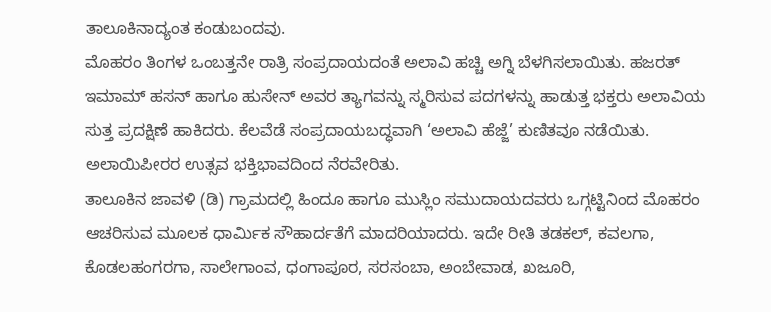ತಾಲೂಕಿನಾದ್ಯಂತ ಕಂಡುಬಂದವು.
ಮೊಹರಂ ತಿಂಗಳ ಒಂಬತ್ತನೇ ರಾತ್ರಿ ಸಂಪ್ರದಾಯದಂತೆ ಅಲಾವಿ ಹಚ್ಚಿ ಅಗ್ನಿ ಬೆಳಗಿಸಲಾಯಿತು. ಹಜರತ್ ಇಮಾಮ್ ಹಸನ್ ಹಾಗೂ ಹುಸೇನ್ ಅವರ ತ್ಯಾಗವನ್ನು ಸ್ಮರಿಸುವ ಪದಗಳನ್ನು ಹಾಡುತ್ತ ಭಕ್ತರು ಅಲಾವಿಯ ಸುತ್ತ ಪ್ರದಕ್ಷಿಣೆ ಹಾಕಿದರು. ಕೆಲವೆಡೆ ಸಂಪ್ರದಾಯಬದ್ಧವಾಗಿ ‘ಅಲಾವಿ ಹೆಜ್ಜೆ’ ಕುಣಿತವೂ ನಡೆಯಿತು. ಅಲಾಯಿಪೀರರ ಉತ್ಸವ ಭಕ್ತಿಭಾವದಿಂದ ನೆರವೇರಿತು.
ತಾಲೂಕಿನ ಜಾವಳಿ (ಡಿ) ಗ್ರಾಮದಲ್ಲಿ ಹಿಂದೂ ಹಾಗೂ ಮುಸ್ಲಿಂ ಸಮುದಾಯದವರು ಒಗ್ಗಟ್ಟಿನಿಂದ ಮೊಹರಂ ಆಚರಿಸುವ ಮೂಲಕ ಧಾರ್ಮಿಕ ಸೌಹಾರ್ದತೆಗೆ ಮಾದರಿಯಾದರು. ಇದೇ ರೀತಿ ತಡಕಲ್, ಕವಲಗಾ, ಕೊಡಲಹಂಗರಗಾ, ಸಾಲೇಗಾಂವ, ಧಂಗಾಪೂರ, ಸರಸಂಬಾ, ಅಂಬೇವಾಡ, ಖಜೂರಿ,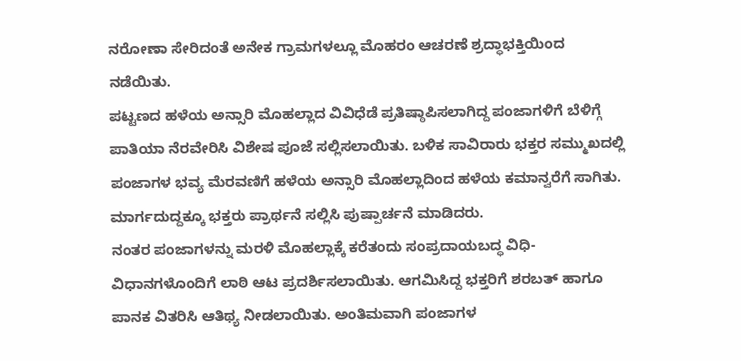ನರೋಣಾ ಸೇರಿದಂತೆ ಅನೇಕ ಗ್ರಾಮಗಳಲ್ಲೂ ಮೊಹರಂ ಆಚರಣೆ ಶ್ರದ್ಧಾಭಕ್ತಿಯಿಂದ ನಡೆಯಿತು.
ಪಟ್ಟಣದ ಹಳೆಯ ಅನ್ಸಾರಿ ಮೊಹಲ್ಲಾದ ವಿವಿಧೆಡೆ ಪ್ರತಿಷ್ಠಾಪಿಸಲಾಗಿದ್ದ ಪಂಜಾಗಳಿಗೆ ಬೆಳಿಗ್ಗೆ ಪಾತಿಯಾ ನೆರವೇರಿಸಿ ವಿಶೇಷ ಪೂಜೆ ಸಲ್ಲಿಸಲಾಯಿತು. ಬಳಿಕ ಸಾವಿರಾರು ಭಕ್ತರ ಸಮ್ಮುಖದಲ್ಲಿ ಪಂಜಾಗಳ ಭವ್ಯ ಮೆರವಣಿಗೆ ಹಳೆಯ ಅನ್ಸಾರಿ ಮೊಹಲ್ಲಾದಿಂದ ಹಳೆಯ ಕಮಾನ್ವರೆಗೆ ಸಾಗಿತು. ಮಾರ್ಗದುದ್ದಕ್ಕೂ ಭಕ್ತರು ಪ್ರಾರ್ಥನೆ ಸಲ್ಲಿಸಿ ಪುಷ್ಪಾರ್ಚನೆ ಮಾಡಿದರು.
ನಂತರ ಪಂಜಾಗಳನ್ನು ಮರಳಿ ಮೊಹಲ್ಲಾಕ್ಕೆ ಕರೆತಂದು ಸಂಪ್ರದಾಯಬದ್ಧ ವಿಧಿ-ವಿಧಾನಗಳೊಂದಿಗೆ ಲಾಠಿ ಆಟ ಪ್ರದರ್ಶಿಸಲಾಯಿತು. ಆಗಮಿಸಿದ್ದ ಭಕ್ತರಿಗೆ ಶರಬತ್ ಹಾಗೂ ಪಾನಕ ವಿತರಿಸಿ ಆತಿಥ್ಯ ನೀಡಲಾಯಿತು. ಅಂತಿಮವಾಗಿ ಪಂಜಾಗಳ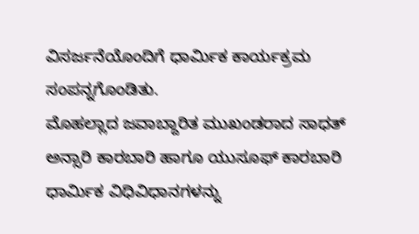ವಿಸರ್ಜನೆಯೊಂದಿಗೆ ಧಾರ್ಮಿಕ ಕಾರ್ಯಕ್ರಮ ಸಂಪನ್ನಗೊಂಡಿತು.
ಮೊಹಲ್ಲಾದ ಜವಾಬ್ದಾರಿತ ಮುಖಂಡರಾದ ಸಾಧತ್ ಅನ್ಸಾರಿ ಕಾರಬಾರಿ ಹಾಗೂ ಯುಸೂಫ್ ಕಾರಬಾರಿ ಧಾರ್ಮಿಕ ವಿಧಿವಿಧಾನಗಳನ್ನು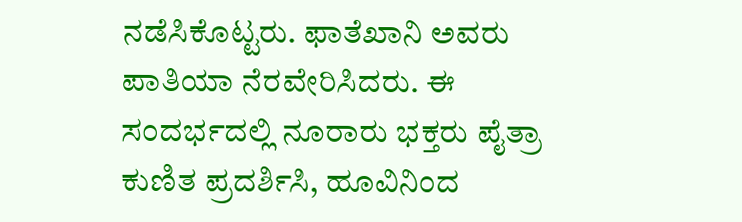ನಡೆಸಿಕೊಟ್ಟರು. ಫಾತೆಖಾನಿ ಅವರು ಪಾತಿಯಾ ನೆರವೇರಿಸಿದರು. ಈ ಸಂದರ್ಭದಲ್ಲಿ ನೂರಾರು ಭಕ್ತರು ಪೈತ್ರಾ ಕುಣಿತ ಪ್ರದರ್ಶಿಸಿ, ಹೂವಿನಿಂದ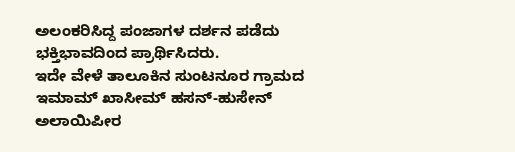ಅಲಂಕರಿಸಿದ್ದ ಪಂಜಾಗಳ ದರ್ಶನ ಪಡೆದು ಭಕ್ತಿಭಾವದಿಂದ ಪ್ರಾರ್ಥಿಸಿದರು.
ಇದೇ ವೇಳೆ ತಾಲೂಕಿನ ಸುಂಟನೂರ ಗ್ರಾಮದ ಇಮಾಮ್ ಖಾಸೀಮ್ ಹಸನ್-ಹುಸೇನ್ ಅಲಾಯಿಪೀರ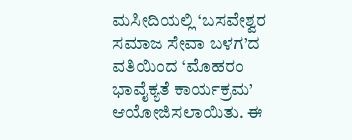ಮಸೀದಿಯಲ್ಲಿ ‘ಬಸವೇಶ್ವರ ಸಮಾಜ ಸೇವಾ ಬಳಗ’ದ ವತಿಯಿಂದ ‘ಮೊಹರಂ ಭಾವೈಕ್ಯತೆ ಕಾರ್ಯಕ್ರಮ’ ಆಯೋಜಿಸಲಾಯಿತು. ಈ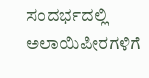ಸಂದರ್ಭದಲ್ಲಿ ಅಲಾಯಿಪೀರಗಳಿಗೆ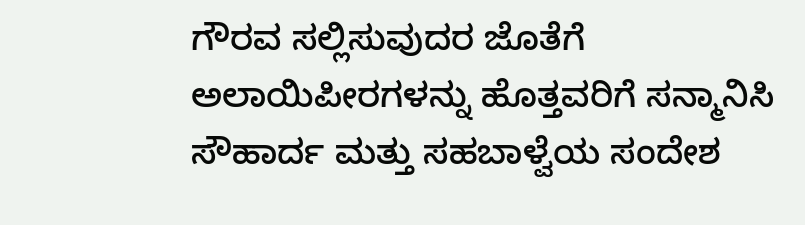ಗೌರವ ಸಲ್ಲಿಸುವುದರ ಜೊತೆಗೆ ಅಲಾಯಿಪೀರಗಳನ್ನು ಹೊತ್ತವರಿಗೆ ಸನ್ಮಾನಿಸಿ ಸೌಹಾರ್ದ ಮತ್ತು ಸಹಬಾಳ್ವೆಯ ಸಂದೇಶ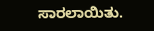ಸಾರಲಾಯಿತು.